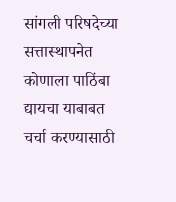सांगली परिषदेच्या सत्तास्थापनेत कोणाला पाठिंबा द्यायचा याबाबत चर्चा करण्यासाठी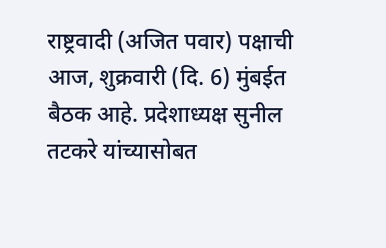राष्ट्रवादी (अजित पवार) पक्षाची आज, शुक्रवारी (दि. 6) मुंबईत बैठक आहे. प्रदेशाध्यक्ष सुनील तटकरे यांच्यासोबत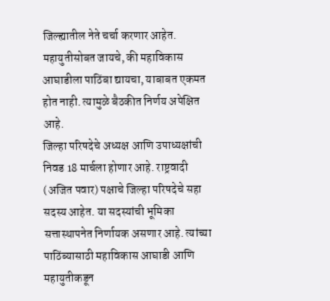जिल्ह्यातील नेते चर्चा करणार आहेत. महायुतीसोबत जायचे, की महाविकास आघाडीला पाठिंबा द्यायचा, याबाबत एकमत होत नाही. त्यामुळे बैठकीत निर्णय अपेक्षित आहे.
जिल्हा परिषदेचे अध्यक्ष आणि उपाध्यक्षांची निवड 18 मार्चला होणार आहे. राष्ट्रवादी (अजित पवार) पक्षाचे जिल्हा परिषदेचे सहा सदस्य आहेत. या सदस्यांची भूमिका सत्तास्थापनेत निर्णायक असणार आहे. त्यांच्या पाठिंब्यासाठी महाविकास आघाडी आणि महायुतीकडून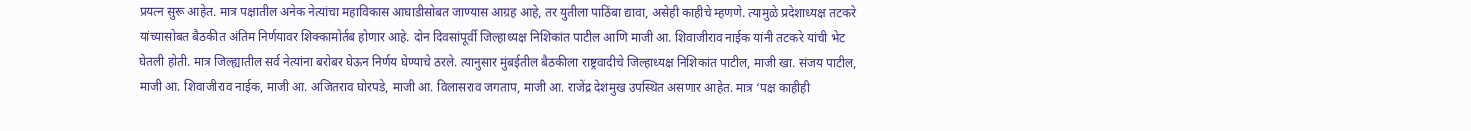प्रयत्न सुरू आहेत. मात्र पक्षातील अनेक नेत्यांचा महाविकास आघाडीसोबत जाण्यास आग्रह आहे, तर युतीला पाठिंबा द्यावा, असेही काहीचे म्हणणे. त्यामुळे प्रदेशाध्यक्ष तटकरे यांच्यासोबत बैठकीत अंतिम निर्णयावर शिक्कामोर्तब होणार आहे. दोन दिवसांपूर्वी जिल्हाध्यक्ष निशिकांत पाटील आणि माजी आ. शिवाजीराव नाईक यांनी तटकरे यांची भेट घेतली होती. मात्र जिल्ह्यातील सर्व नेत्यांना बरोबर घेऊन निर्णय घेण्याचे ठरले. त्यानुसार मुंबईतील बैठकीला राष्ट्रवादीचे जिल्हाध्यक्ष निशिकांत पाटील, माजी खा. संजय पाटील, माजी आ. शिवाजीराव नाईक, माजी आ. अजितराव घोरपडे, माजी आ. विलासराव जगताप, माजी आ. राजेंद्र देशमुख उपस्थित असणार आहेत. मात्र ‘पक्ष काहीही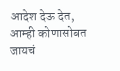आदेश देऊ देत, आम्ही कोणासोबत जायचं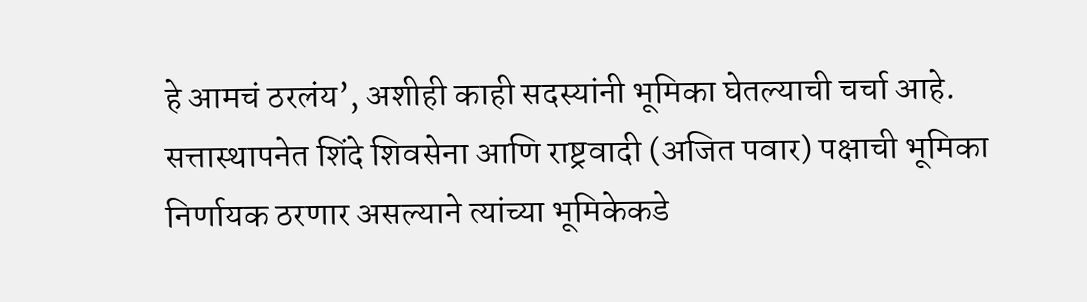हे आमचं ठरलंय’, अशीही काही सदस्यांनी भूमिका घेतल्याची चर्चा आहे.
सत्तास्थापनेत शिंदे शिवसेना आणि राष्ट्रवादी (अजित पवार) पक्षाची भूमिका निर्णायक ठरणार असल्याने त्यांच्या भूमिकेकडे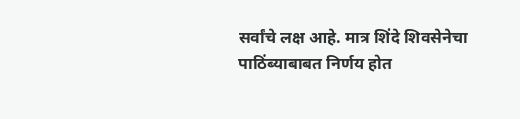सर्वांचे लक्ष आहे. मात्र शिंदे शिवसेनेचा पाठिंब्याबाबत निर्णय होत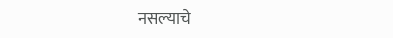नसल्याचे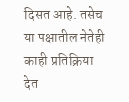दिसत आहे. तसेच या पक्षातील नेतेही काही प्रतिक्रिया देत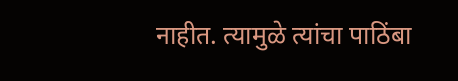नाहीत. त्यामुळे त्यांचा पाठिंबा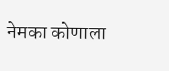नेमका कोणाला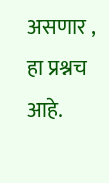असणार , हा प्रश्नच आहे.